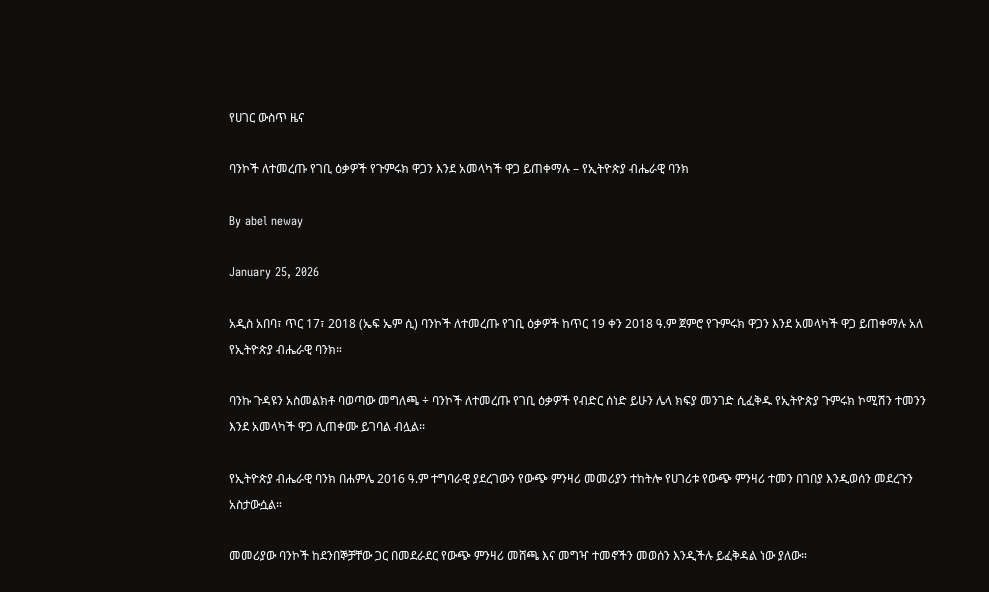የሀገር ውስጥ ዜና

ባንኮች ለተመረጡ የገቢ ዕቃዎች የጉምሩክ ዋጋን እንደ አመላካች ዋጋ ይጠቀማሉ – የኢትዮጵያ ብሔራዊ ባንክ

By abel neway

January 25, 2026

አዲስ አበባ፣ ጥር 17፣ 2018 (ኤፍ ኤም ሲ) ባንኮች ለተመረጡ የገቢ ዕቃዎች ከጥር 19 ቀን 2018 ዓ.ም ጀምሮ የጉምሩክ ዋጋን እንደ አመላካች ዋጋ ይጠቀማሉ አለ የኢትዮጵያ ብሔራዊ ባንክ።

ባንኩ ጉዳዩን አስመልክቶ ባወጣው መግለጫ ÷ ባንኮች ለተመረጡ የገቢ ዕቃዎች የብድር ሰነድ ይሁን ሌላ ክፍያ መንገድ ሲፈቅዱ የኢትዮጵያ ጉምሩክ ኮሚሽን ተመንን እንደ አመላካች ዋጋ ሊጠቀሙ ይገባል ብሏል፡፡

የኢትዮጵያ ብሔራዊ ባንክ በሐምሌ 2016 ዓ.ም ተግባራዊ ያደረገውን የውጭ ምንዛሪ መመሪያን ተከትሎ የሀገሪቱ የውጭ ምንዛሪ ተመን በገበያ እንዲወሰን መደረጉን አስታውሷል።

መመሪያው ባንኮች ከደንበኞቻቸው ጋር በመደራደር የውጭ ምንዛሪ መሸጫ እና መግዣ ተመኖችን መወሰን እንዲችሉ ይፈቅዳል ነው ያለው።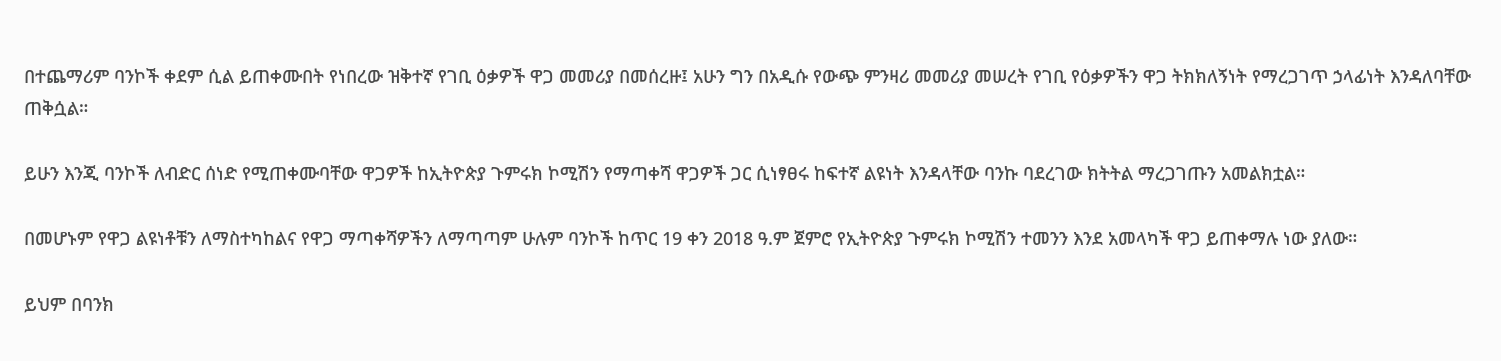በተጨማሪም ባንኮች ቀደም ሲል ይጠቀሙበት የነበረው ዝቅተኛ የገቢ ዕቃዎች ዋጋ መመሪያ በመሰረዙ፤ አሁን ግን በአዲሱ የውጭ ምንዛሪ መመሪያ መሠረት የገቢ የዕቃዎችን ዋጋ ትክክለኝነት የማረጋገጥ ኃላፊነት እንዳለባቸው ጠቅሷል።

ይሁን እንጂ ባንኮች ለብድር ሰነድ የሚጠቀሙባቸው ዋጋዎች ከኢትዮጵያ ጉምሩክ ኮሚሽን የማጣቀሻ ዋጋዎች ጋር ሲነፃፀሩ ከፍተኛ ልዩነት እንዳላቸው ባንኩ ባደረገው ክትትል ማረጋገጡን አመልክቷል።

በመሆኑም የዋጋ ልዩነቶቹን ለማስተካከልና የዋጋ ማጣቀሻዎችን ለማጣጣም ሁሉም ባንኮች ከጥር 19 ቀን 2018 ዓ.ም ጀምሮ የኢትዮጵያ ጉምሩክ ኮሚሽን ተመንን እንደ አመላካች ዋጋ ይጠቀማሉ ነው ያለው።

ይህም በባንክ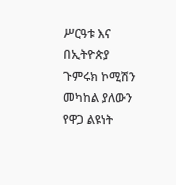ሥርዓቱ እና በኢትዮጵያ ጉምሩክ ኮሚሽን መካከል ያለውን የዋጋ ልዩነት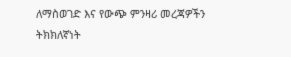ለማስወገድ እና የውጭ ምንዛሪ መረጃዎችን ትክክለኛነት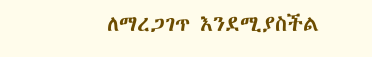ለማረጋገጥ እንደሚያስችል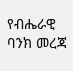የብሔራዊ ባንክ መረጃ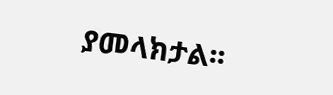ያመላክታል፡፡